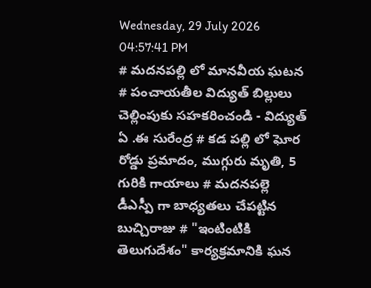Wednesday, 29 July 2026 04:57:41 PM
# మదనపల్లి లో మానవీయ ఘటన # పంచాయతీల విద్యుత్ బిల్లులు చెల్లింపుకు సహకరించండి - విద్యుత్ ఏ .ఈ సురేంద్ర # కడ పల్లి లో ఘోర రోడ్డు ప్రమాదం, ముగ్గురు మృతి, 5 గురికి గాయాలు # మదనపల్లె డీఎస్పీ గా బాధ్యతలు చేపట్టిన బుచ్చిరాజు # "ఇంటింటికి తెలుగుదేశం" కార్యక్రమానికి ఘన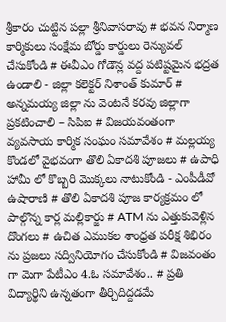శ్రీకారం చుట్టిన పల్లా శ్రీనివాసరావు # భవన నిర్మాణ కార్మికులు సంక్షేమ బోర్డు కార్డులు రెన్యువల్ చేసుకోండి # ఈవీఎం గోడౌన్ల వద్ద పటిష్టమైన భద్రత ఉండాలి - జిల్లా కలెక్టర్ నిశాంత్ కుమార్ # అన్నమయ్య జిల్లా ను వెంటనే కరవు జిల్లాగా ప్రకటించాలి – సిపిఐ # విజయవంతంగా వ్యవసాయ కార్మిక సంఘం సమావేశం # మల్లయ్య కొండలో వైభవంగా తొలి ఏకాదశి పూజలు # ఉపాధి హామీ లో కొబ్బరి మొక్కలు నాటుకోండి - ఎంపీడీవో ఉషారాణి # తొలి ఏకాదశి పూజ కార్యక్రమం లో పాల్గొన్న కార్ల మల్లికార్జు # ATM ను ఎత్తుకువెళ్లిన దొంగలు # ఉచిత ఎముకల శాంధ్రత పరీక్ష శిభిరం ను ప్రజలు సద్వినియోగం చేసుకోండి # విజవంతం గా మెగా పేటీఎం 4.ఓ సమావేశం.. # ప్రతి విద్యార్థిని ఉన్నతంగా తీర్చిదిద్దడమే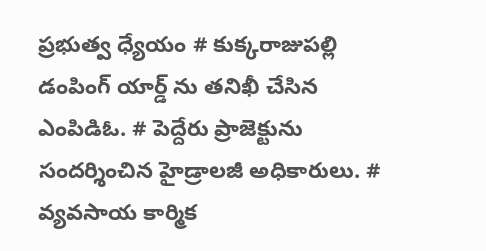ప్రభుత్వ ధ్యేయం # కుక్కరాజుపల్లి డంపింగ్ యార్డ్ ను తనిఖీ చేసిన ఎంపిడిఓ. # పెద్దేరు ప్రాజెక్టును సందర్శించిన హైడ్రాలజీ అధికారులు. # వ్యవసాయ కార్మిక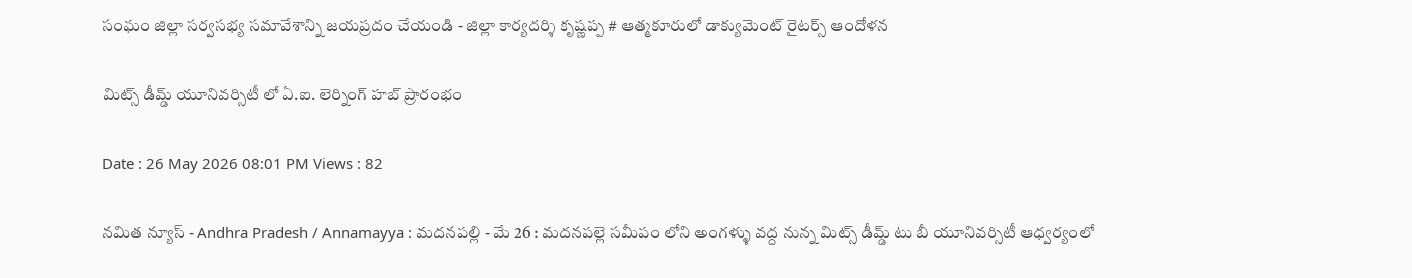సంఘం జిల్లా సర్వసభ్య సమావేశాన్ని జయప్రదం చేయండి - జిల్లా కార్యదర్శి కృష్ణప్ప # ఆత్మకూరులో డాక్యుమెంట్ రైటర్స్ ఆందోళన

మిట్స్ డీమ్డ్ యూనివర్సిటీ లో ఏ.ఐ. లెర్నింగ్ హబ్ ప్రారంభం

Date : 26 May 2026 08:01 PM Views : 82

నమిత న్యూస్ - Andhra Pradesh / Annamayya : మదనపల్లి - మే 26 : మదనపల్లె సమీపం లోని అంగళ్ళు వద్ద నున్న మిట్స్ డీమ్డ్ టు బీ యూనివర్సిటీ ఆధ్వర్యంలో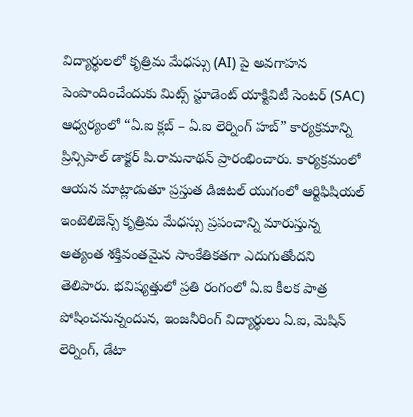విద్యార్థులలో కృత్రిమ మేధస్సు (AI) పై అవగాహన పెంపొందించేందుకు మిట్స్ స్టూడెంట్ యాక్టివిటీ సెంటర్ (SAC) ఆధ్వర్యంలో “ఏ.ఐ క్లబ్ – ఏ.ఐ లెర్నింగ్ హబ్” కార్యక్రమాన్ని ప్రిన్సిపాల్ డాక్టర్ పి.రామనాథన్ ప్రారంభించారు. కార్యక్రమంలో ఆయన మాట్లాడుతూ ప్రస్తుత డిజిటల్ యుగంలో ఆర్టిఫిషియల్ ఇంటెలిజెన్స్ కృత్రిమ మేధస్సు ప్రపంచాన్ని మారుస్తున్న అత్యంత శక్తివంతమైన సాంకేతికతగా ఎదుగుతోందని తెలిపారు. భవిష్యత్తులో ప్రతి రంగంలో ఏ.ఐ కీలక పాత్ర పోషించనున్నందున, ఇంజనీరింగ్ విద్యార్థులు ఏ.ఐ, మెషిన్ లెర్నింగ్, డేటా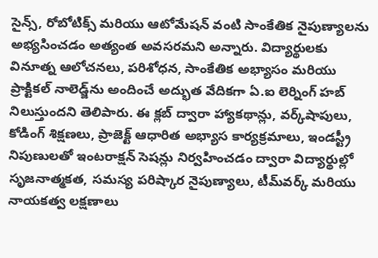సైన్స్, రోబోటిక్స్ మరియు ఆటోమేషన్ వంటి సాంకేతిక నైపుణ్యాలను అభ్యసించడం అత్యంత అవసరమని అన్నారు. విద్యార్థులకు వినూత్న ఆలోచనలు, పరిశోధన, సాంకేతిక అభ్యాసం మరియు ప్రాక్టికల్ నాలెడ్జ్‌ను అందించే అద్భుత వేదికగా ఏ.ఐ లెర్నింగ్ హబ్ నిలుస్తుందని తెలిపారు. ఈ క్లబ్ ద్వారా హ్యాకథాన్లు, వర్క్‌షాపులు, కోడింగ్ శిక్షణలు, ప్రాజెక్ట్ ఆధారిత అభ్యాస కార్యక్రమాలు, ఇండస్ట్రీ నిపుణులతో ఇంటరాక్షన్ సెషన్లు నిర్వహించడం ద్వారా విద్యార్థుల్లో సృజనాత్మకత, సమస్య పరిష్కార నైపుణ్యాలు, టీమ్‌వర్క్ మరియు నాయకత్వ లక్షణాలు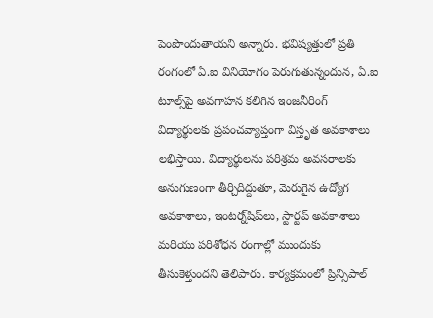పెంపొందుతాయని అన్నారు. భవిష్యత్తులో ప్రతి రంగంలో ఏ.ఐ వినియోగం పెరుగుతున్నందున, ఏ.ఐ టూల్స్‌పై అవగాహన కలిగిన ఇంజనీరింగ్ విద్యార్థులకు ప్రపంచవ్యాప్తంగా విస్తృత అవకాశాలు లభిస్తాయి. విద్యార్థులను పరిశ్రమ అవసరాలకు అనుగుణంగా తీర్చిదిద్దుతూ, మెరుగైన ఉద్యోగ అవకాశాలు, ఇంటర్న్‌షిప్‌లు, స్టార్టప్ అవకాశాలు మరియు పరిశోధన రంగాల్లో ముందుకు తీసుకెళ్తుందని తెలిపారు. కార్యక్రమంలో ప్రిన్సిపాల్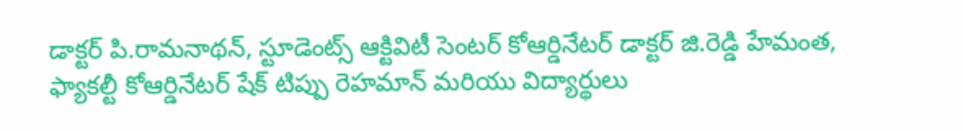డాక్టర్ పి.రామనాథన్, స్టూడెంట్స్ ఆక్టివిటీ సెంటర్ కోఆర్డినేటర్ డాక్టర్ జి.రెడ్డి హేమంత, ఫ్యాకల్టీ కోఆర్డినేటర్ షేక్ టిప్పు రెహమాన్ మరియు విద్యార్థులు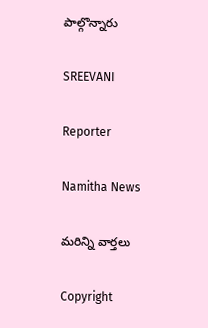పాల్గొన్నారు

SREEVANI

Reporter

Namitha News

మరిన్ని వార్తలు

Copyright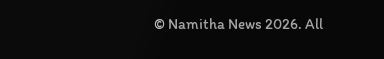© Namitha News 2026. All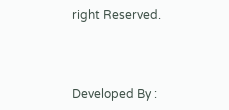right Reserved.



Developed By :